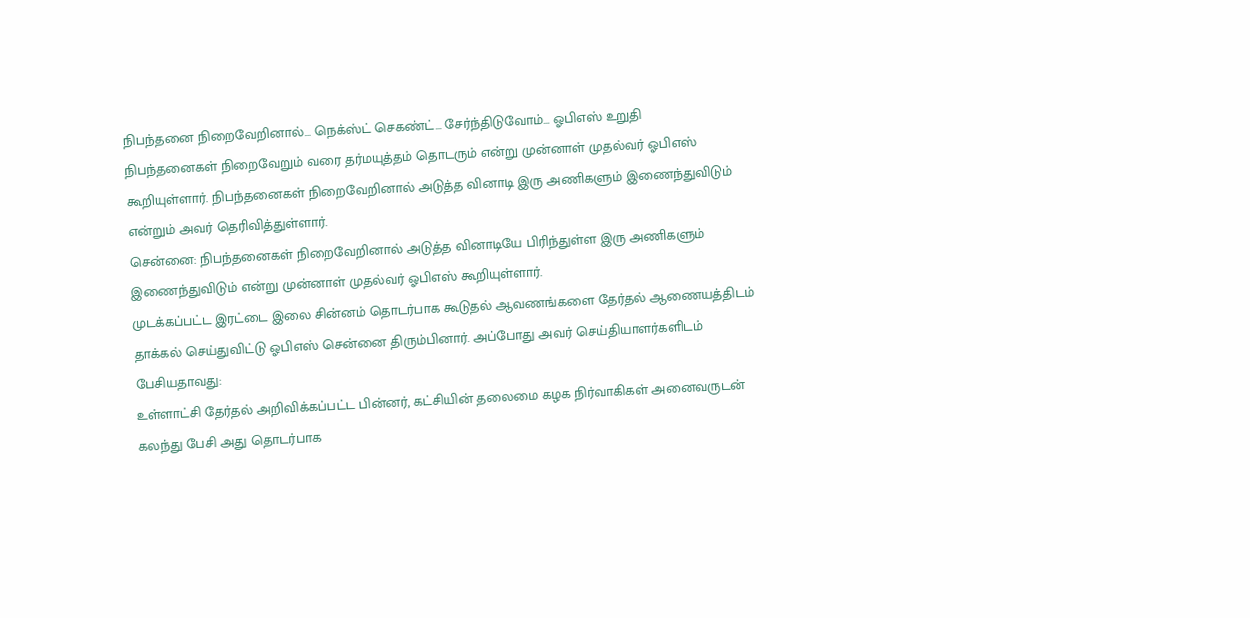நிபந்தனை நிறைவேறினால்… நெக்ஸ்ட் செகண்ட்… சேர்ந்திடுவோம்… ஓபிஎஸ் உறுதி
நிபந்தனைகள் நிறைவேறும் வரை தர்மயுத்தம் தொடரும் என்று முன்னாள் முதல்வர் ஓபிஎஸ் கூறியுள்ளார். நிபந்தனைகள் நிறைவேறினால் அடுத்த வினாடி இரு அணிகளும் இணைந்துவிடும் என்றும் அவர் தெரிவித்துள்ளார்.
சென்னை: நிபந்தனைகள் நிறைவேறினால் அடுத்த வினாடியே பிரிந்துள்ள இரு அணிகளும் இணைந்துவிடும் என்று முன்னாள் முதல்வர் ஓபிஎஸ் கூறியுள்ளார்.
முடக்கப்பட்ட இரட்டை இலை சின்னம் தொடர்பாக கூடுதல் ஆவணங்களை தேர்தல் ஆணையத்திடம் தாக்கல் செய்துவிட்டு ஓபிஎஸ் சென்னை திரும்பினார். அப்போது அவர் செய்தியாளர்களிடம் பேசியதாவது:
உள்ளாட்சி தேர்தல் அறிவிக்கப்பட்ட பின்னர், கட்சியின் தலைமை கழக நிர்வாகிகள் அனைவருடன் கலந்து பேசி அது தொடர்பாக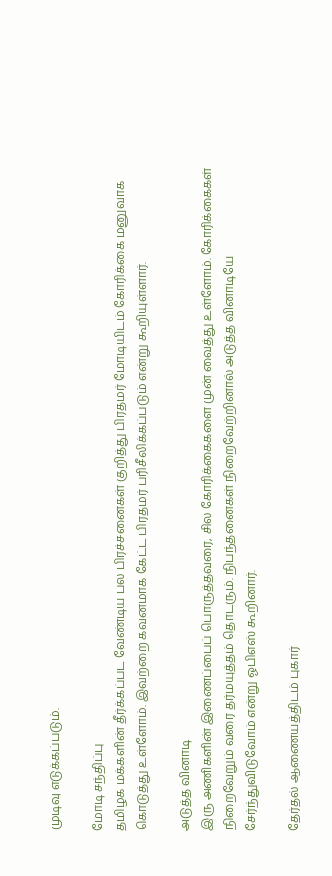முடிவு எடுக்கப்படும்.

மோடி சந்திப்பு
தமிழக மக்களின் தீர்க்கப்பட வேண்டிய பல பிரச்சனைகள் குறித்து பிரதமர் மோடியிடம் கோரிக்கை மனுவாக கொடுத்து உள்ளோம். இவற்றை கவனமாக கேட்ட பிரதமர் பரிசீலிக்கப்படும் என்று கூறியுள்ளார்.

அடுத்த வினாடி
இரு அணிகளின் இணைப்பைப் பொருத்தவரை, சில கோரிக்கைகளை முன் வைத்து உள்ளோம். கோரிக்கைகள் நிறைவேறும் வரை தர்மயுத்தம் தொடரும். நிபந்தனைகள் நிறைவேற்றினால் அடுத்த வினாடியே சேர்ந்துவிடுவோம் என்று ஓபிஎஸ் கூறினார்.

தேர்தல் ஆணையத்திடம் புகார்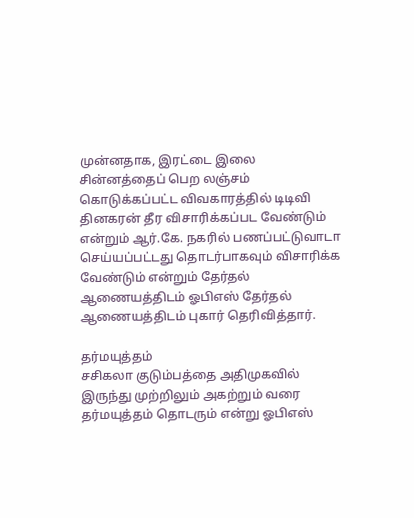முன்னதாக, இரட்டை இலை சின்னத்தைப் பெற லஞ்சம் கொடுக்கப்பட்ட விவகாரத்தில் டிடிவி தினகரன் தீர விசாரிக்கப்பட வேண்டும் என்றும் ஆர்.கே. நகரில் பணப்பட்டுவாடா செய்யப்பட்டது தொடர்பாகவும் விசாரிக்க வேண்டும் என்றும் தேர்தல் ஆணையத்திடம் ஓபிஎஸ் தேர்தல் ஆணையத்திடம் புகார் தெரிவித்தார்.

தர்மயுத்தம்
சசிகலா குடும்பத்தை அதிமுகவில் இருந்து முற்றிலும் அகற்றும் வரை தர்மயுத்தம் தொடரும் என்று ஓபிஎஸ்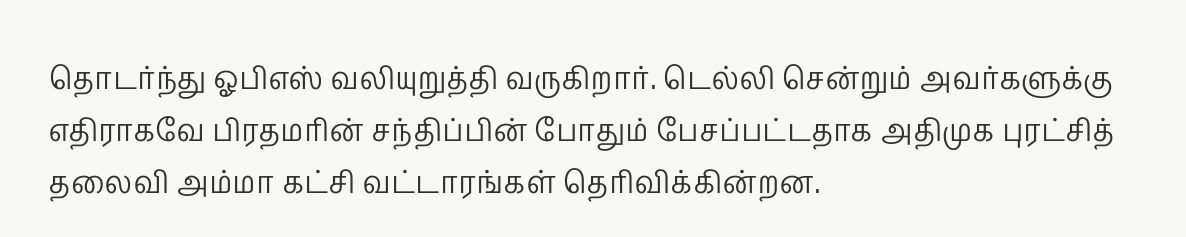தொடர்ந்து ஓபிஎஸ் வலியுறுத்தி வருகிறார். டெல்லி சென்றும் அவர்களுக்கு எதிராகவே பிரதமரின் சந்திப்பின் போதும் பேசப்பட்டதாக அதிமுக புரட்சித் தலைவி அம்மா கட்சி வட்டாரங்கள் தெரிவிக்கின்றன.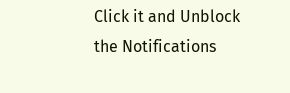Click it and Unblock the Notifications